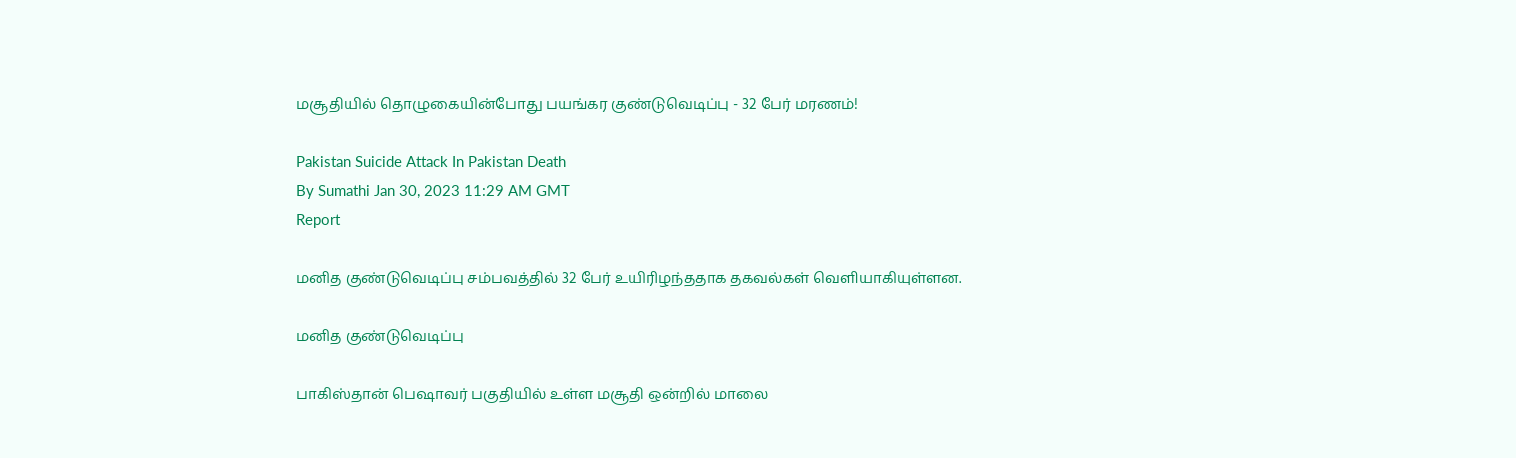மசூதியில் தொழுகையின்போது பயங்கர குண்டுவெடிப்பு - 32 பேர் மரணம்!

Pakistan Suicide Attack In Pakistan Death
By Sumathi Jan 30, 2023 11:29 AM GMT
Report

மனித குண்டுவெடிப்பு சம்பவத்தில் 32 பேர் உயிரிழந்ததாக தகவல்கள் வெளியாகியுள்ளன.

மனித குண்டுவெடிப்பு

பாகிஸ்தான் பெஷாவர் பகுதியில் உள்ள மசூதி ஒன்றில் மாலை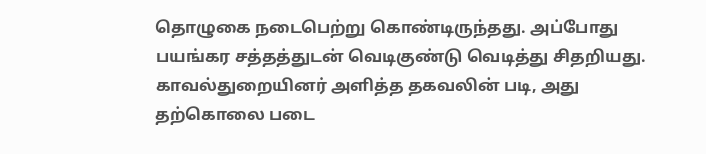தொழுகை நடைபெற்று கொண்டிருந்தது. அப்போது பயங்கர சத்தத்துடன் வெடிகுண்டு வெடித்து சிதறியது. காவல்துறையினர் அளித்த தகவலின் படி, அது தற்கொலை படை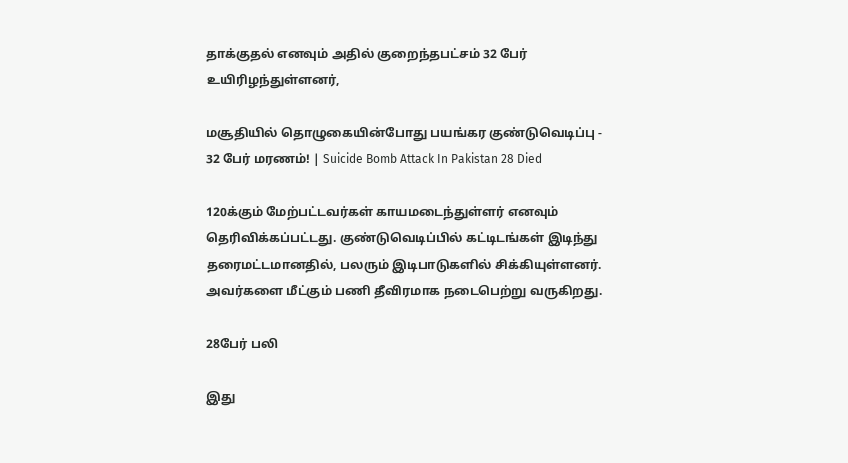தாக்குதல் எனவும் அதில் குறைந்தபட்சம் 32 பேர் உயிரிழந்துள்ளனர்,

மசூதியில் தொழுகையின்போது பயங்கர குண்டுவெடிப்பு - 32 பேர் மரணம்! | Suicide Bomb Attack In Pakistan 28 Died

120க்கும் மேற்பட்டவர்கள் காயமடைந்துள்ளர் எனவும் தெரிவிக்கப்பட்டது. குண்டுவெடிப்பில் கட்டிடங்கள் இடிந்து தரைமட்டமானதில், பலரும் இடிபாடுகளில் சிக்கியுள்ளனர். அவர்களை மீட்கும் பணி தீவிரமாக நடைபெற்று வருகிறது.

28பேர் பலி

இது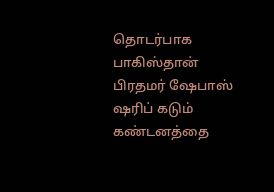தொடர்பாக பாகிஸ்தான் பிரதமர் ஷேபாஸ் ஷரிப் கடும் கண்டனத்தை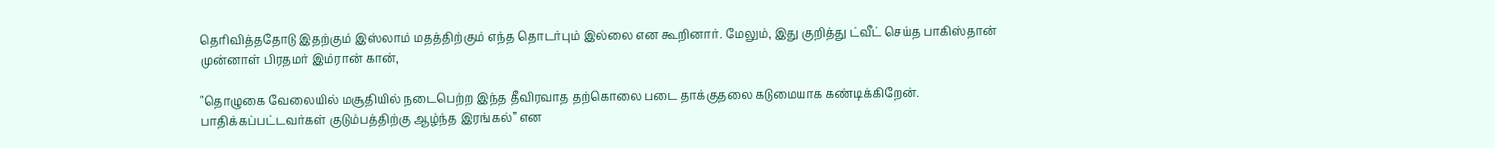தெரிவித்ததோடு இதற்கும் இஸ்லாம் மதத்திற்கும் எந்த தொடர்பும் இல்லை என கூறினார். மேலும், இது குறித்து ட்வீட் செய்த பாகிஸ்தான் முன்னாள் பிரதமர் இம்ரான் கான்,

"தொழுகை வேலையில் மசூதியில் நடைபெற்ற இந்த தீவிரவாத தற்கொலை படை தாக்குதலை கடுமையாக கண்டிக்கிறேன். பாதிக்கப்பட்டவர்கள் குடும்பத்திற்கு ஆழ்ந்த இரங்கல்” என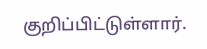குறிப்பிட்டுள்ளார்.